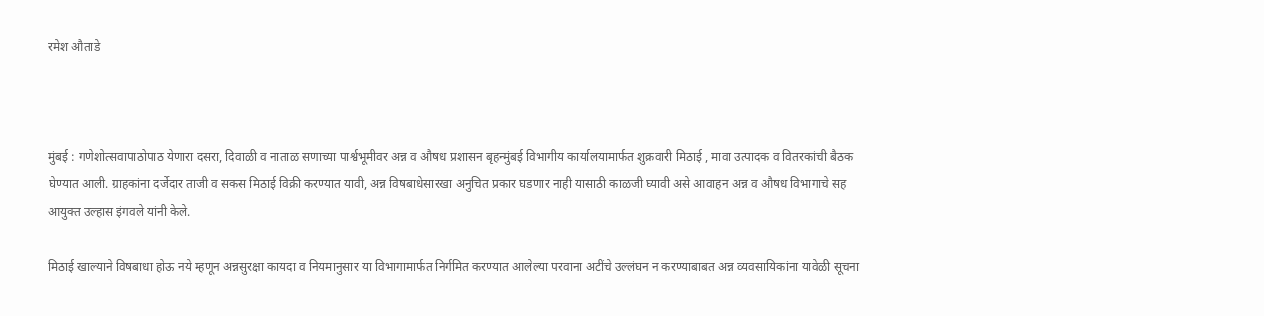रमेश औताडे



मुंबई : गणेशोत्सवापाठोपाठ येणारा दसरा, दिवाळी व नाताळ सणाच्या पार्श्वभूमीवर अन्न व औषध प्रशासन बृहन्मुंबई विभागीय कार्यालयामार्फत शुक्रवारी मिठाई , मावा उत्पादक व वितरकांची बैठक घेण्यात आली. ग्राहकांना दर्जेदार ताजी व सकस मिठाई विक्री करण्यात यावी, अन्न विषबाधेसारखा अनुचित प्रकार घडणार नाही यासाठी काळजी घ्यावी असे आवाहन अन्न व औषध विभागाचे सह आयुक्त उल्हास इंगवले यांनी केले.

मिठाई खाल्याने विषबाधा होऊ नये म्हणून अन्नसुरक्षा कायदा व नियमानुसार या विभागामार्फत निर्गमित करण्यात आलेल्या परवाना अटींचे उल्लंघन न करण्याबाबत अन्न व्यवसायिकांना यावेळी सूचना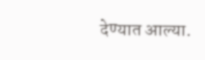देण्यात आल्या.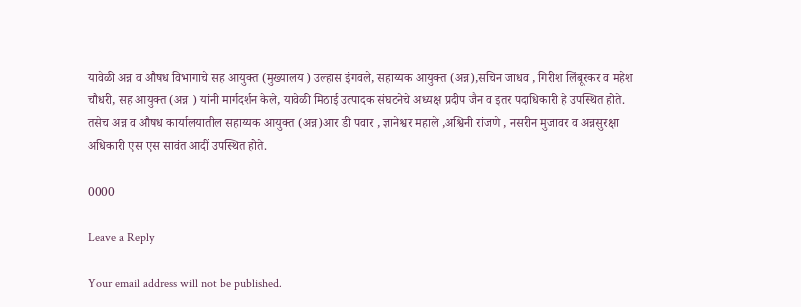यावेळी अन्न व औषध विभागाचे सह आयुक्त (मुख्यालय ) उल्हास इंगवले, सहाय्यक आयुक्त (अन्न),सचिन जाधव , गिरीश लिंबूरकर व महेश चौधरी, सह आयुक्त (अन्न ) यांनी मार्गदर्शन केले, यावेळी मिठाई उत्पादक संघटनेचे अध्यक्ष प्रदीप जैन व इतर पदाधिकारी हे उपस्थित होते. तसेच अन्न व औषध कार्यालयातील सहाय्यक आयुक्त (अन्न)आर डी पवार , ज्ञानेश्वर महाले ,अश्विनी रांजणे , नसरीन मुजावर व अन्नसुरक्षा अधिकारी एस एस सावंत आदीं उपस्थित होते.

0000

Leave a Reply

Your email address will not be published.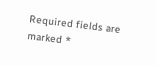Required fields are marked *